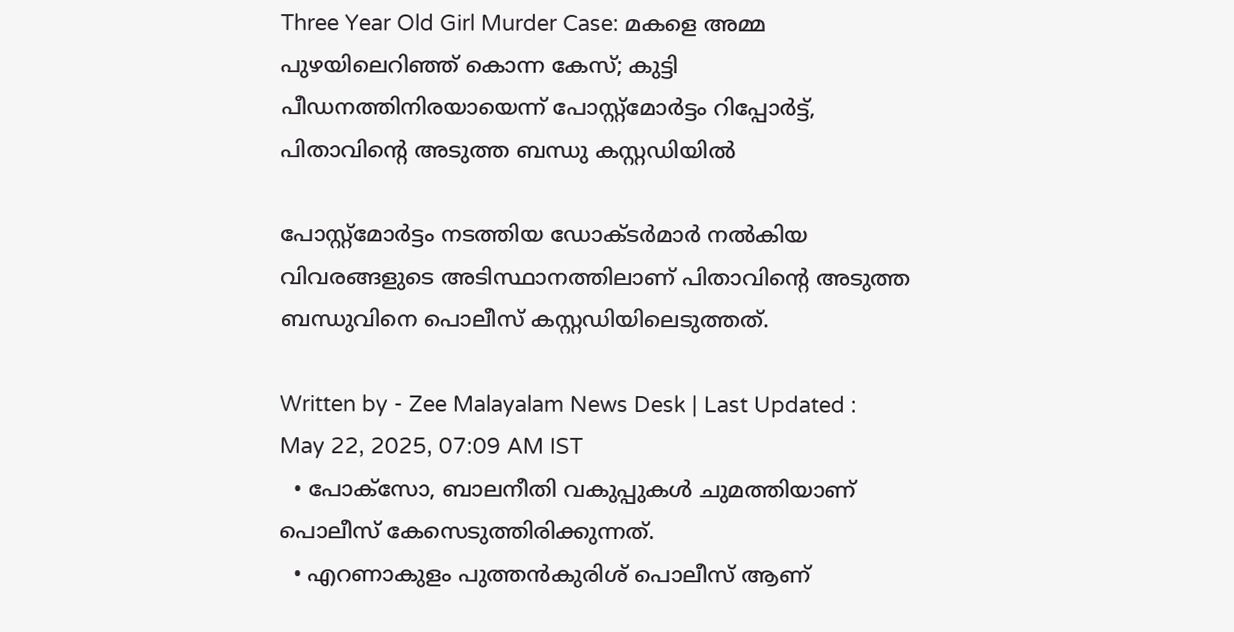Three Year Old Girl Murder Case: മകളെ അമ്മ പുഴയിലെറിഞ്ഞ് കൊന്ന കേസ്; കുട്ടി പീഡനത്തിനിരയായെന്ന് പോസ്റ്റ്മോർട്ടം റിപ്പോർട്ട്, പിതാവിന്റെ അടുത്ത ബന്ധു കസ്റ്റഡിയിൽ

പോസ്റ്റ്മോർട്ടം നടത്തിയ ഡോക്ടർമാർ നൽകിയ വിവരങ്ങളുടെ അടിസ്ഥാനത്തിലാണ് പിതാവിന്റെ അടുത്ത ബന്ധുവിനെ പൊലീസ് കസ്റ്റഡിയിലെടുത്തത്.

Written by - Zee Malayalam News Desk | Last Updated : May 22, 2025, 07:09 AM IST
  • പോക്സോ, ബാലനീതി വകുപ്പുകൾ ചുമത്തിയാണ് പൊലീസ് കേസെടുത്തിരിക്കുന്നത്.
  • എറണാകുളം പുത്തൻകുരിശ് പൊലീസ് ആണ്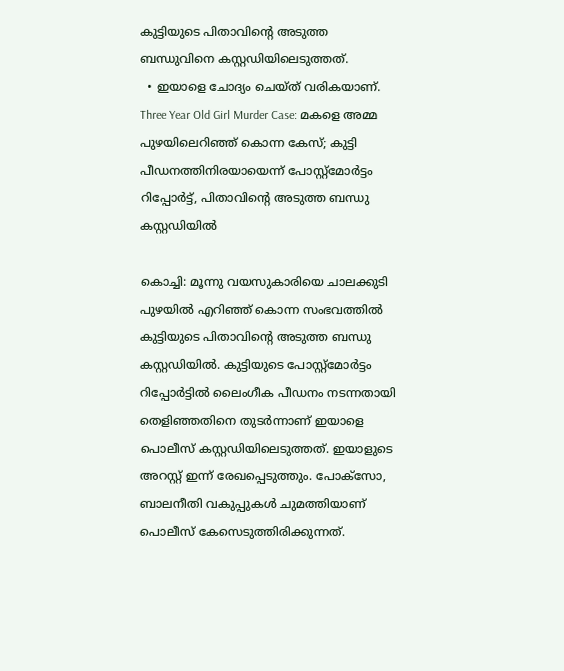കുട്ടിയുടെ പിതാവിന്റെ അടുത്ത ബന്ധുവിനെ കസ്റ്റഡിയിലെടുത്തത്.
  • ഇയാളെ ചോദ്യം ചെയ്ത് വരികയാണ്.
Three Year Old Girl Murder Case: മകളെ അമ്മ പുഴയിലെറിഞ്ഞ് കൊന്ന കേസ്; കുട്ടി പീഡനത്തിനിരയായെന്ന് പോസ്റ്റ്മോർട്ടം റിപ്പോർട്ട്, പിതാവിന്റെ അടുത്ത ബന്ധു കസ്റ്റഡിയിൽ

കൊച്ചി: മൂന്നു വയസുകാരിയെ ചാലക്കുടി പുഴയിൽ എറി‍ഞ്ഞ് കൊന്ന സംഭവത്തിൽ കുട്ടിയുടെ പിതാവിന്റെ അടുത്ത ബന്ധു കസ്റ്റഡിയിൽ. കുട്ടിയുടെ പോസ്റ്റ്മോർട്ടം റിപ്പോർട്ടിൽ ലൈംഗീക പീഡനം നടന്നതായി തെളിഞ്ഞതിനെ തുടർന്നാണ് ഇയാളെ പൊലീസ് കസ്റ്റഡിയിലെടുത്തത്. ഇയാളുടെ അറസ്റ്റ് ഇന്ന് രേഖപ്പെടുത്തും. പോക്സോ, ബാലനീതി വകുപ്പുകൾ ചുമത്തിയാണ് പൊലീസ് കേസെടുത്തിരിക്കുന്നത്.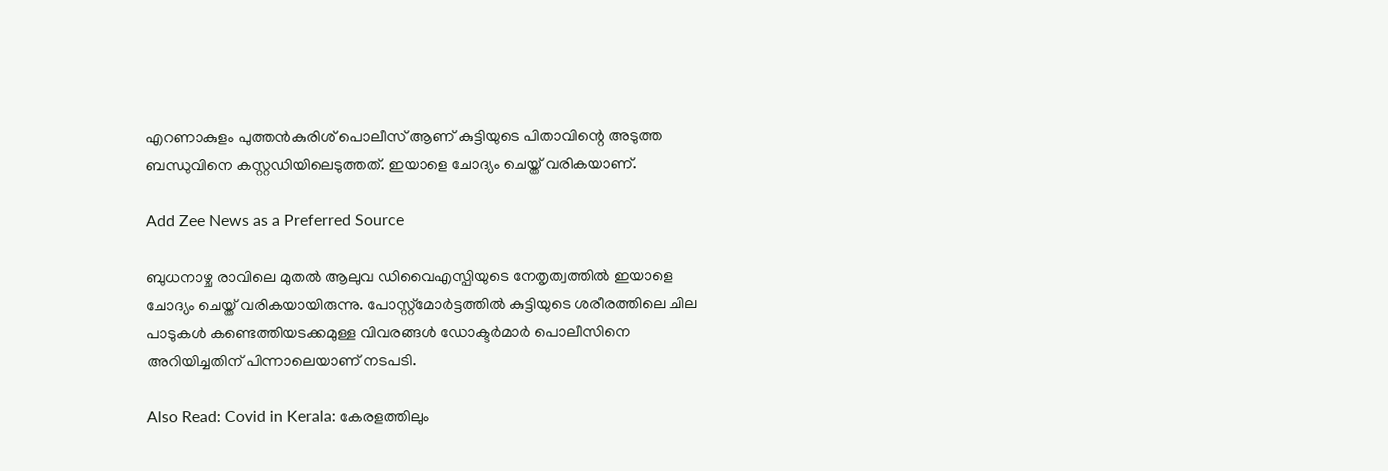എറണാകുളം പുത്തൻകുരിശ് പൊലീസ് ആണ് കുട്ടിയുടെ പിതാവിന്റെ അടുത്ത ബന്ധുവിനെ കസ്റ്റഡിയിലെടുത്തത്. ഇയാളെ ചോദ്യം ചെയ്ത് വരികയാണ്.

Add Zee News as a Preferred Source

ബുധനാഴ്ച രാവിലെ മുതൽ ആലുവ ഡിവൈഎസ്പിയുടെ നേതൃത്വത്തിൽ ഇയാളെ ചോദ്യം ചെയ്ത് വരികയായിരുന്നു. പോസ്റ്റ്മോർട്ടത്തിൽ കുട്ടിയുടെ ശരീരത്തിലെ ചില പാടുകള്‍ കണ്ടെത്തിയടക്കമുള്ള വിവരങ്ങൾ ഡോക്ടർമാർ പൊലീസിനെ അറിയിച്ചതിന് പിന്നാലെയാണ് നടപടി.

Also Read: Covid in Kerala: കേരളത്തിലും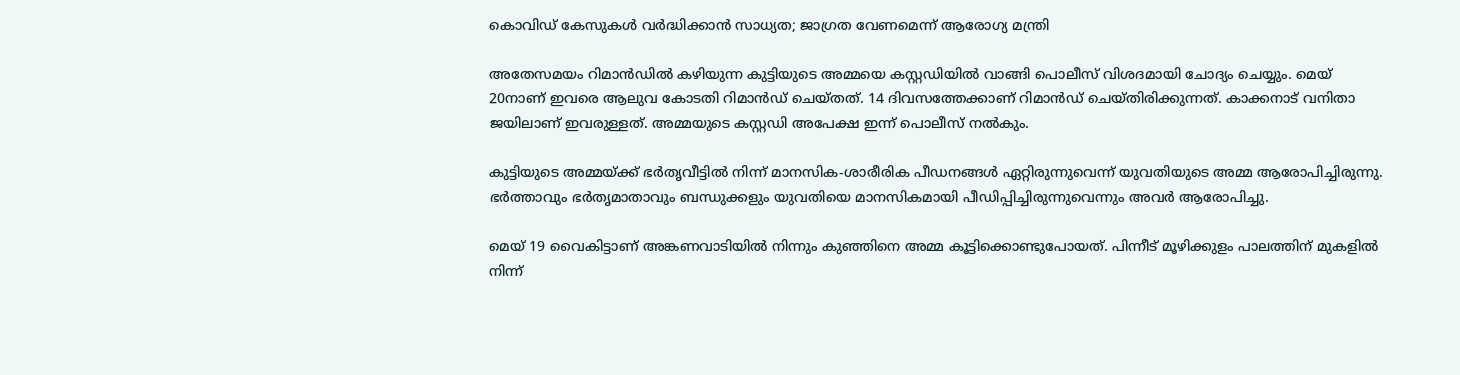കൊവിഡ് കേസുകൾ വർദ്ധിക്കാൻ സാധ്യത; ജാഗ്രത വേണമെന്ന് ആരോഗ്യ മന്ത്രി

അതേസമയം റിമാൻഡിൽ കഴിയുന്ന കുട്ടിയുടെ അമ്മയെ കസ്റ്റഡിയിൽ വാങ്ങി പൊലീസ് വിശദമായി ചോദ്യം ചെയ്യും. മെയ് 20നാണ് ഇവരെ ആലുവ കോടതി റിമാൻഡ് ചെയ്തത്. 14 ദിവസത്തേക്കാണ് റിമാൻഡ് ചെയ്തിരിക്കുന്നത്. കാക്കനാട് വനിതാ ജയിലാണ് ഇവരുള്ളത്. അമ്മയുടെ കസ്റ്റഡി അപേക്ഷ ഇന്ന് പൊലീസ് നൽകും.

കുട്ടിയുടെ അമ്മയ്ക്ക് ഭർതൃവീട്ടിൽ നിന്ന് മാനസിക-ശാരീരിക പീഡനങ്ങൾ ഏറ്റിരുന്നുവെന്ന് യുവതിയുടെ അമ്മ ആരോപിച്ചിരുന്നു. ഭർത്താവും ഭർതൃമാതാവും ബന്ധുക്കളും യുവതിയെ മാനസികമായി പീഡിപ്പിച്ചിരുന്നുവെന്നും അവർ ആരോപിച്ചു.

മെയ് 19 വൈകിട്ടാണ് അങ്കണവാടിയിൽ നിന്നും കുഞ്ഞിനെ അമ്മ കൂട്ടിക്കൊണ്ടുപോയത്. പിന്നീട് മൂഴിക്കുളം പാലത്തിന് മുകളിൽ നിന്ന്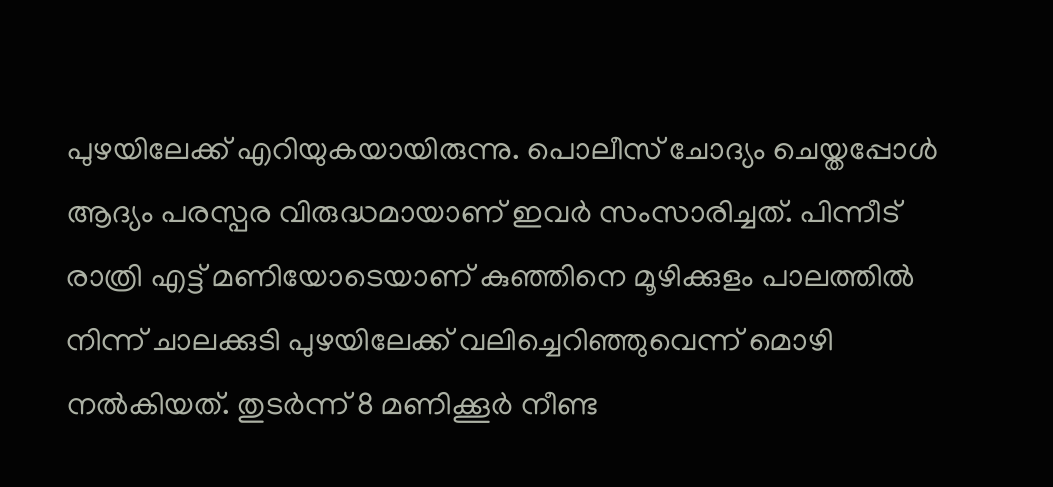പുഴയിലേക്ക് എറിയുകയായിരുന്നു. പൊലീസ് ചോദ്യം ചെയ്തപ്പോൾ ആദ്യം പരസ്പര വിരുദ്ധമായാണ് ഇവർ സംസാരിച്ചത്. പിന്നീട് രാത്രി എട്ട് മണിയോടെയാണ് കുഞ്ഞിനെ മൂഴിക്കുളം പാലത്തില്‍ നിന്ന് ചാലക്കുടി പുഴയിലേക്ക് വലിച്ചെറിഞ്ഞുവെന്ന് മൊഴി നൽകിയത്. തുടർന്ന് 8 മണിക്കൂർ നീണ്ട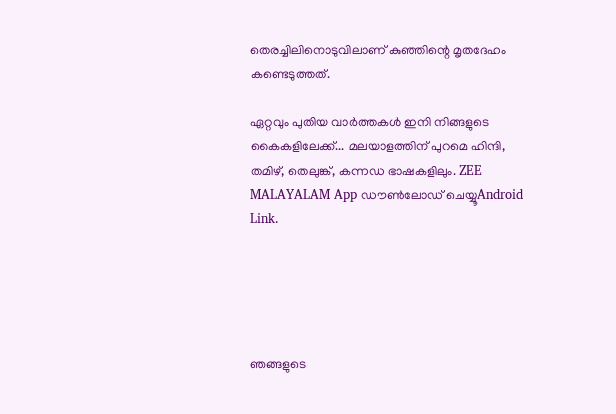തെരച്ചിലിനൊടുവിലാണ് കുഞ്ഞിന്റെ മൃതദേഹം കണ്ടെടുത്തത്.

ഏറ്റവും പുതിയ വാർത്തകൾ ഇനി നിങ്ങളുടെ കൈകളിലേക്ക്... മലയാളത്തിന് പുറമെ ഹിന്ദി, തമിഴ്, തെലുങ്ക്, കന്നഡ ഭാഷകളിലും. ZEE MALAYALAM App ഡൗൺലോഡ് ചെയ്യൂAndroid Link.





ഞങ്ങളുടെ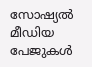സോഷ്യൽ മീഡിയ പേജുകൾ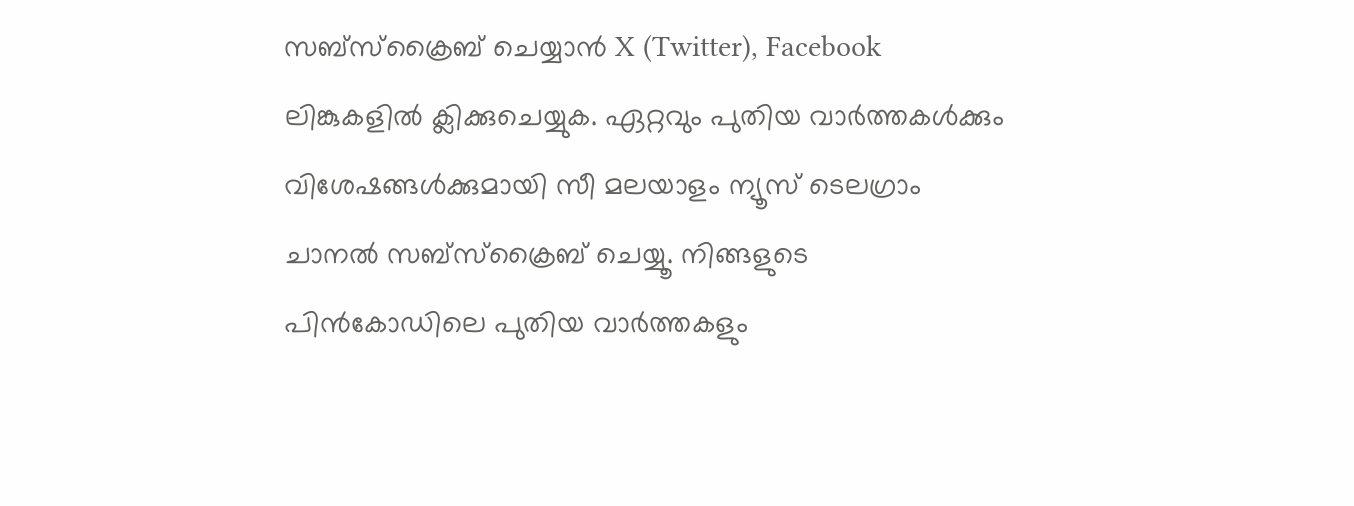സബ്‌സ്‌ക്രൈബ് ചെയ്യാൻ X (Twitter), Facebook ലിങ്കുകളിൽ ക്ലിക്കുചെയ്യുക. ഏറ്റവും പുതിയ വാര്‍ത്തകൾക്കും വിശേഷങ്ങൾക്കുമായി സീ മലയാളം ന്യൂസ് ടെലഗ്രാം ചാനല്‍ സബ്‌സ്‌ക്രൈബ് ചെയ്യൂ. നിങ്ങളുടെ പിൻകോഡിലെ പുതിയ വാർത്തകളും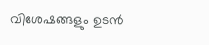വിശേഷങ്ങളും ഉടൻ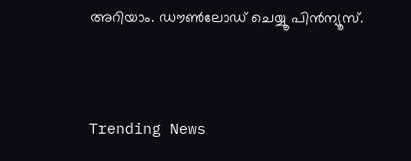അറിയാം. ഡൗൺലോഡ് ചെയ്യൂ പിൻന്യൂസ്.



Trending News